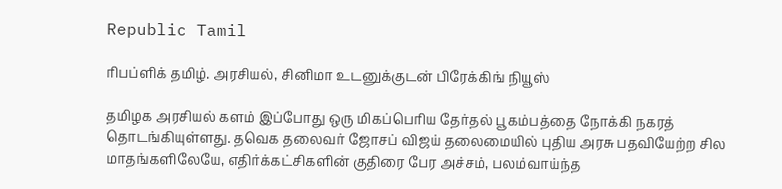Republic Tamil

ரிபப்ளிக் தமிழ். அரசியல், சினிமா உடனுக்குடன் பிரேக்கிங் நியூஸ்

தமிழக அரசியல் களம் இப்போது ஒரு மிகப்பெரிய தேர்தல் பூகம்பத்தை நோக்கி நகரத் தொடங்கியுள்ளது. தவெக தலைவர் ஜோசப் விஜய் தலைமையில் புதிய அரசு பதவியேற்ற சில மாதங்களிலேயே, எதிர்க்கட்சிகளின் குதிரை பேர அச்சம், பலம்வாய்ந்த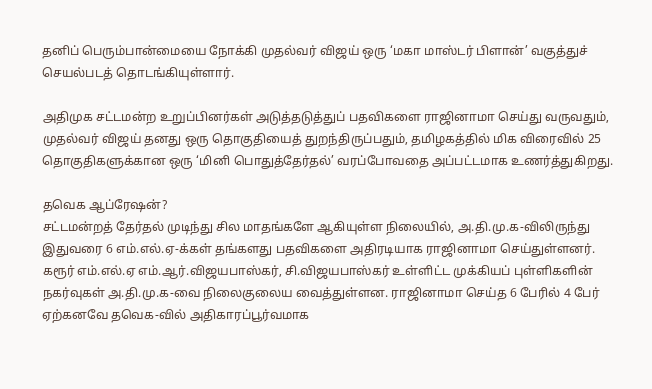தனிப் பெரும்பான்மையை நோக்கி முதல்வர் விஜய் ஒரு ‘மகா மாஸ்டர் பிளான்’ வகுத்துச் செயல்படத் தொடங்கியுள்ளார்.

அதிமுக சட்டமன்ற உறுப்பினர்கள் அடுத்தடுத்துப் பதவிகளை ராஜினாமா செய்து வருவதும், முதல்வர் விஜய் தனது ஒரு தொகுதியைத் துறந்திருப்பதும், தமிழகத்தில் மிக விரைவில் 25 தொகுதிகளுக்கான ஒரு ‘மினி பொதுத்தேர்தல்’ வரப்போவதை அப்பட்டமாக உணர்த்துகிறது.

தவெக ஆப்ரேஷன்?
சட்டமன்றத் தேர்தல் முடிந்து சில மாதங்களே ஆகியுள்ள நிலையில், அ.தி.மு.க-விலிருந்து இதுவரை 6 எம்.எல்.ஏ-க்கள் தங்களது பதவிகளை அதிரடியாக ராஜினாமா செய்துள்ளனர். கரூர் எம்.எல்.ஏ எம்.ஆர்.விஜயபாஸ்கர், சி.விஜயபாஸ்கர் உள்ளிட்ட முக்கியப் புள்ளிகளின் நகர்வுகள் அ.தி.மு.க-வை நிலைகுலைய வைத்துள்ளன. ராஜினாமா செய்த 6 பேரில் 4 பேர் ஏற்கனவே தவெக-வில் அதிகாரப்பூர்வமாக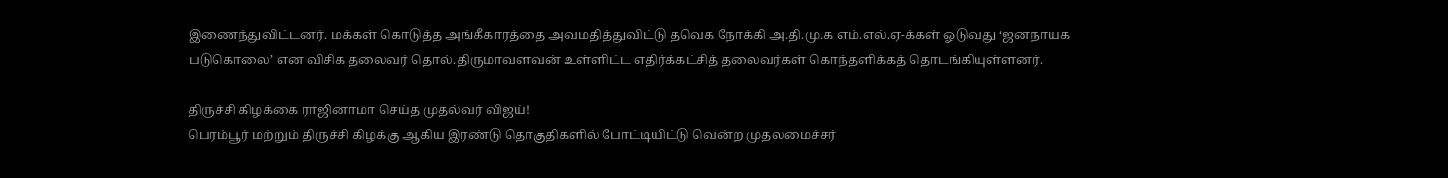இணைந்துவிட்டனர். மக்கள் கொடுத்த அங்கீகாரத்தை அவமதித்துவிட்டு தவெக நோக்கி அ.தி.மு.க எம்.எல்.ஏ-க்கள் ஓடுவது ‘ஜனநாயக படுகொலை’ என விசிக தலைவர் தொல்.திருமாவளவன் உள்ளிட்ட எதிர்க்கட்சித் தலைவர்கள் கொந்தளிக்கத் தொடங்கியுள்ளனர்.

திருச்சி கிழக்கை ராஜினாமா செய்த முதல்வர் விஜய்!
பெரம்பூர் மற்றும் திருச்சி கிழக்கு ஆகிய இரண்டு தொகுதிகளில் போட்டியிட்டு வென்ற முதலமைச்சர்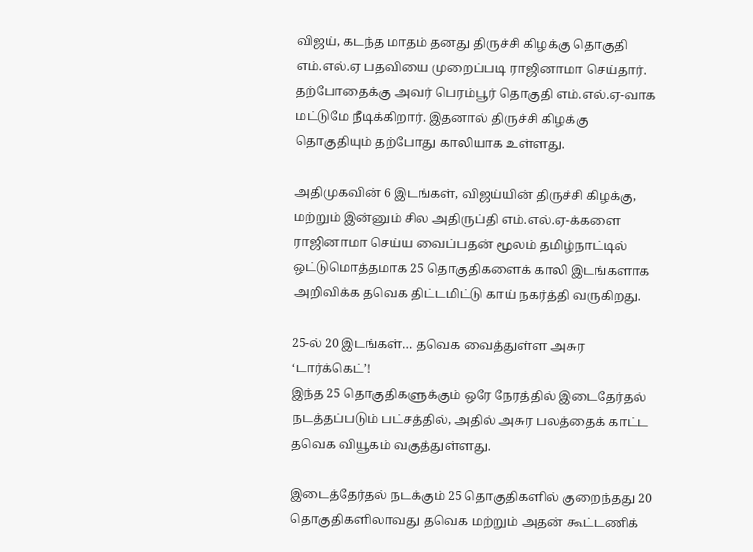விஜய், கடந்த மாதம் தனது திருச்சி கிழக்கு தொகுதி எம்.எல்.ஏ பதவியை முறைப்படி ராஜினாமா செய்தார். தற்போதைக்கு அவர் பெரம்பூர் தொகுதி எம்.எல்.ஏ-வாக மட்டுமே நீடிக்கிறார். இதனால் திருச்சி கிழக்கு தொகுதியும் தற்போது காலியாக உள்ளது.

அதிமுகவின் 6 இடங்கள், விஜய்யின் திருச்சி கிழக்கு, மற்றும் இன்னும் சில அதிருப்தி எம்.எல்.ஏ-க்களை ராஜினாமா செய்ய வைப்பதன் மூலம் தமிழ்நாட்டில் ஒட்டுமொத்தமாக 25 தொகுதிகளைக் காலி இடங்களாக அறிவிக்க தவெக திட்டமிட்டு காய் நகர்த்தி வருகிறது.

25-ல் 20 இடங்கள்… தவெக வைத்துள்ள அசுர ‘டார்க்கெட்’!
இந்த 25 தொகுதிகளுக்கும் ஒரே நேரத்தில் இடைதேர்தல் நடத்தப்படும் பட்சத்தில், அதில் அசுர பலத்தைக் காட்ட தவெக வியூகம் வகுத்துள்ளது.

இடைத்தேர்தல் நடக்கும் 25 தொகுதிகளில் குறைந்தது 20 தொகுதிகளிலாவது தவெக மற்றும் அதன் கூட்டணிக்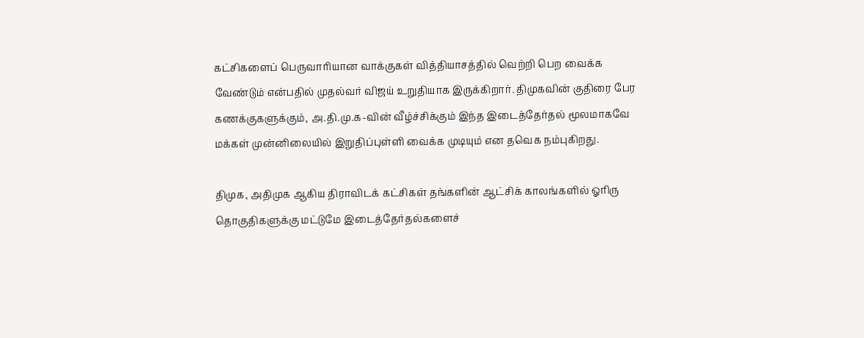கட்சிகளைப் பெருவாரியான வாக்குகள் வித்தியாசத்தில் வெற்றி பெற வைக்க வேண்டும் என்பதில் முதல்வர் விஜய் உறுதியாக இருக்கிறார். திமுகவின் குதிரை பேர கணக்குகளுக்கும், அ.தி.மு.க-வின் வீழ்ச்சிக்கும் இந்த இடைத்தேர்தல் மூலமாகவே மக்கள் முன்னிலையில் இறுதிப்புள்ளி வைக்க முடியும் என தவெக நம்புகிறது.

திமுக, அதிமுக ஆகிய திராவிடக் கட்சிகள் தங்களின் ஆட்சிக் காலங்களில் ஓரிரு தொகுதிகளுக்கு மட்டுமே இடைத்தேர்தல்களைச்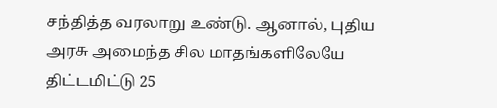சந்தித்த வரலாறு உண்டு. ஆனால், புதிய அரசு அமைந்த சில மாதங்களிலேயே திட்டமிட்டு 25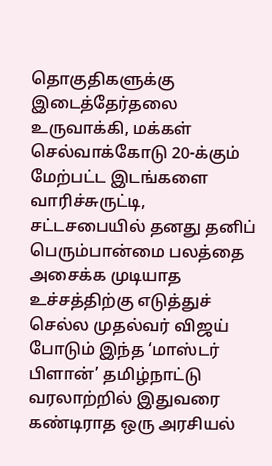தொகுதிகளுக்கு இடைத்தேர்தலை உருவாக்கி, மக்கள் செல்வாக்கோடு 20-க்கும் மேற்பட்ட இடங்களை வாரிச்சுருட்டி, சட்டசபையில் தனது தனிப் பெரும்பான்மை பலத்தை அசைக்க முடியாத உச்சத்திற்கு எடுத்துச் செல்ல முதல்வர் விஜய் போடும் இந்த ‘மாஸ்டர் பிளான்’ தமிழ்நாட்டு வரலாற்றில் இதுவரை கண்டிராத ஒரு அரசியல்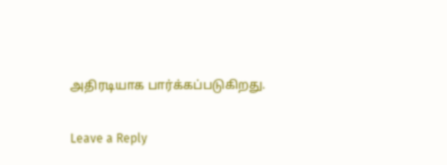அதிரடியாக பார்க்கப்படுகிறது.

Leave a Reply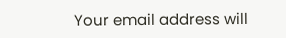Your email address will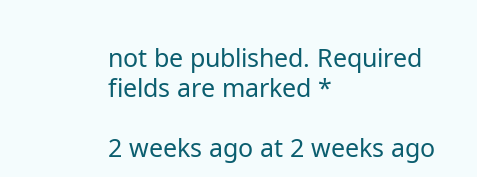not be published. Required fields are marked *

2 weeks ago at 2 weeks ago